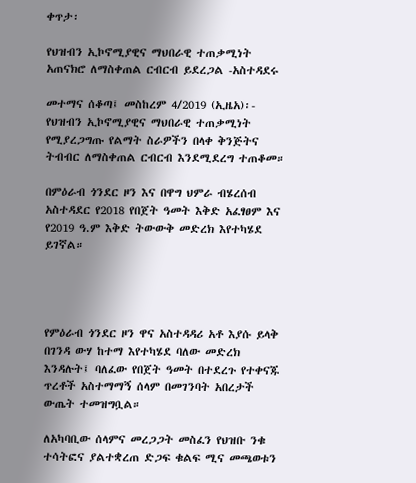ቀጥታ፡

የህዝብን ኢኮኖሚያዊና ማህበራዊ ተጠቃሚነት አጠናክሮ ለማስቀጠል ርብርብ ይደረጋል -አስተዳደሩ

መተማና ሰቆጣ፤ መስከረም 4/2019 (ኢዜአ)፡- የህዝብን ኢኮኖሚያዊና ማህበራዊ ተጠቃሚነት የሚያረጋግጡ የልማት ስራዎችን በላቀ ቅንጅትና ትብብር ለማስቀጠል ርብርብ እንደሚደረግ ተጠቆመ።

በምዕራብ ጎንደር ዞን እና በዋግ ህምራ ብሄረሰብ አስተዳደር የ2018 የበጀት ዓመት እቅድ አፈፃፀም እና የ2019 ዓ.ም እቅድ ትውውቅ መድረክ እየተካሄደ ይገኛል።




የምዕራብ ጎንደር ዞን ዋና አስተዳዳሪ አቶ እያሱ ይላቅ በገንዳ ውሃ ከተማ እየተካሄደ ባለው መድረክ እንዳሉት፤ ባለፈው የበጀት ዓመት በተደረጉ የተቀናጁ ጥረቶች አስተማማኝ ሰላም በመገንባት አበረታች ውጤት ተመዝግቧል።

ለአካባቢው ሰላምና መረጋጋት መስፈን የህዝቡ ንቁ ተሳትፎና ያልተቋረጠ ድጋፍ ቁልፍ ሚና መጫወቱን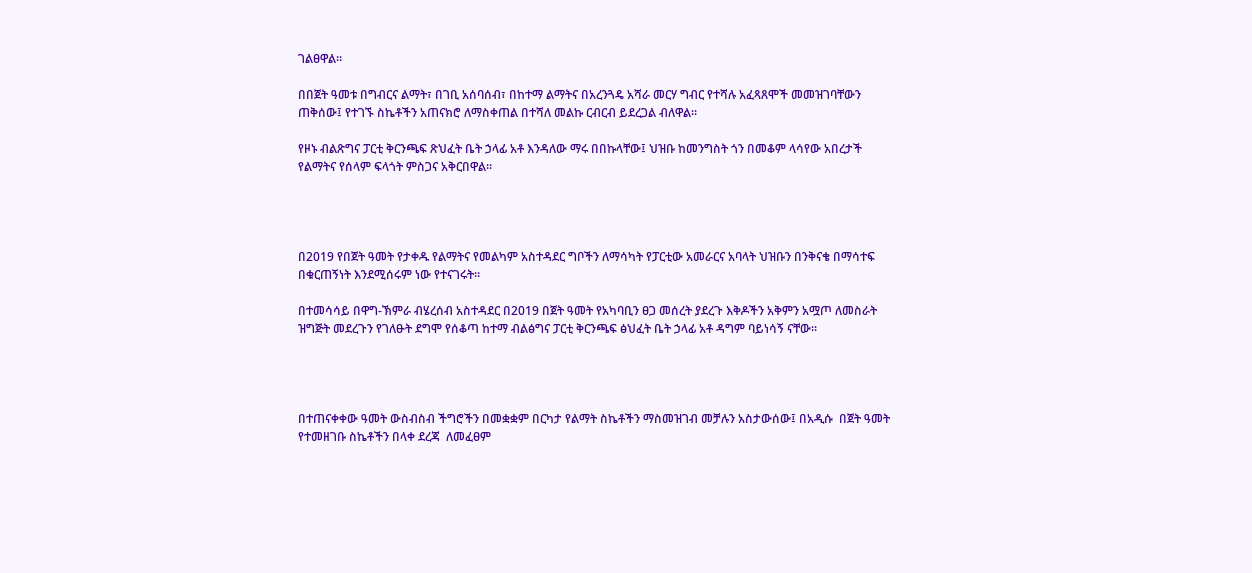ገልፀዋል።

በበጀት ዓመቱ በግብርና ልማት፣ በገቢ አሰባሰብ፣ በከተማ ልማትና በአረንጓዴ አሻራ መርሃ ግብር የተሻሉ አፈጻጸሞች መመዝገባቸውን ጠቅሰው፤ የተገኙ ስኬቶችን አጠናክሮ ለማስቀጠል በተሻለ መልኩ ርብርብ ይደረጋል ብለዋል።

የዞኑ ብልጽግና ፓርቲ ቅርንጫፍ ጽህፈት ቤት ኃላፊ አቶ እንዳለው ማሩ በበኩላቸው፤ ህዝቡ ከመንግስት ጎን በመቆም ላሳየው አበረታች የልማትና የሰላም ፍላጎት ምስጋና አቅርበዋል።




በ2019 የበጀት ዓመት የታቀዱ የልማትና የመልካም አስተዳደር ግቦችን ለማሳካት የፓርቲው አመራርና አባላት ህዝቡን በንቅናቄ በማሳተፍ በቁርጠኝነት እንደሚሰሩም ነው የተናገሩት።

በተመሳሳይ በዋግ-ኽምራ ብሄረሰብ አስተዳደር በ2019 በጀት ዓመት የአካባቢን ፀጋ መሰረት ያደረጉ እቅዶችን አቅምን አሟጦ ለመስራት ዝግጅት መደረጉን የገለፁት ደግሞ የሰቆጣ ከተማ ብልፅግና ፓርቲ ቅርንጫፍ ፅህፈት ቤት ኃላፊ አቶ ዳግም ባይነሳኝ ናቸው።




በተጠናቀቀው ዓመት ውስብስብ ችግሮችን በመቋቋም በርካታ የልማት ስኬቶችን ማስመዝገብ መቻሉን አስታውሰው፤ በአዲሱ  በጀት ዓመት የተመዘገቡ ስኬቶችን በላቀ ደረጃ  ለመፈፀም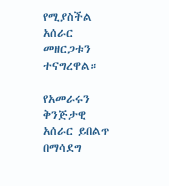የሚያስችል አሰራር መዘርጋቱን ተናግረዋል።

የአመራሩን ቅንጅታዊ አሰራር ይበልጥ በማሳደግ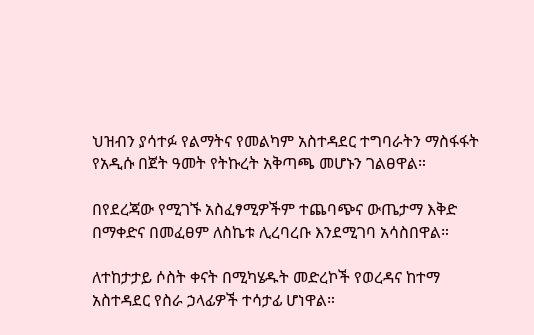ህዝብን ያሳተፉ የልማትና የመልካም አስተዳደር ተግባራትን ማስፋፋት የአዲሱ በጀት ዓመት የትኩረት አቅጣጫ መሆኑን ገልፀዋል።

በየደረጃው የሚገኙ አስፈፃሚዎችም ተጨባጭና ውጤታማ እቅድ በማቀድና በመፈፀም ለስኬቱ ሊረባረቡ እንደሚገባ አሳስበዋል።

ለተከታታይ ሶስት ቀናት በሚካሄዱት መድረኮች የወረዳና ከተማ አስተዳደር የስራ ኃላፊዎች ተሳታፊ ሆነዋል።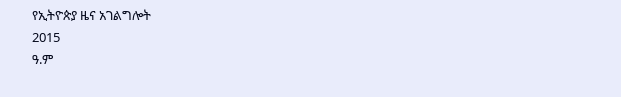የኢትዮጵያ ዜና አገልግሎት
2015
ዓ.ም